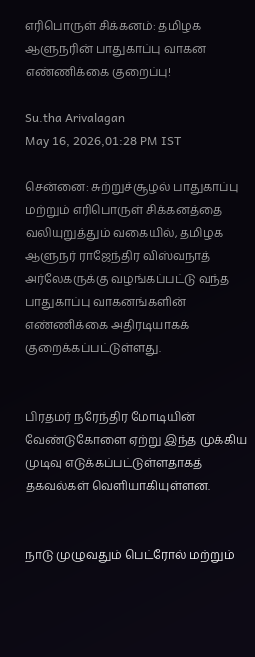எரிபொருள் சிக்கனம்: தமிழக ஆளுநரின் பாதுகாப்பு வாகன எண்ணிக்கை குறைப்பு!

Su.tha Arivalagan
May 16, 2026,01:28 PM IST

சென்னை: சுற்றுச்சூழல் பாதுகாப்பு மற்றும் எரிபொருள் சிக்கனத்தை வலியுறுத்தும் வகையில், தமிழக ஆளுநர் ராஜேந்திர விஸ்வநாத் அர்லேகருக்கு வழங்கப்பட்டு வந்த பாதுகாப்பு வாகனங்களின் எண்ணிக்கை அதிரடியாகக் குறைக்கப்பட்டுள்ளது.


பிரதமர் நரேந்திர மோடியின் வேண்டுகோளை ஏற்று இந்த முக்கிய முடிவு எடுக்கப்பட்டுள்ளதாகத் தகவல்கள் வெளியாகியுள்ளன.


நாடு முழுவதும் பெட்ரோல் மற்றும்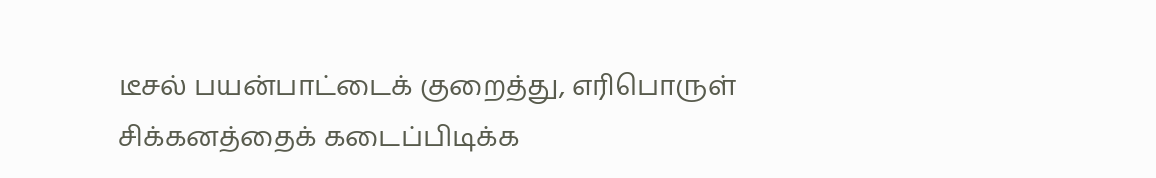டீசல் பயன்பாட்டைக் குறைத்து, எரிபொருள் சிக்கனத்தைக் கடைப்பிடிக்க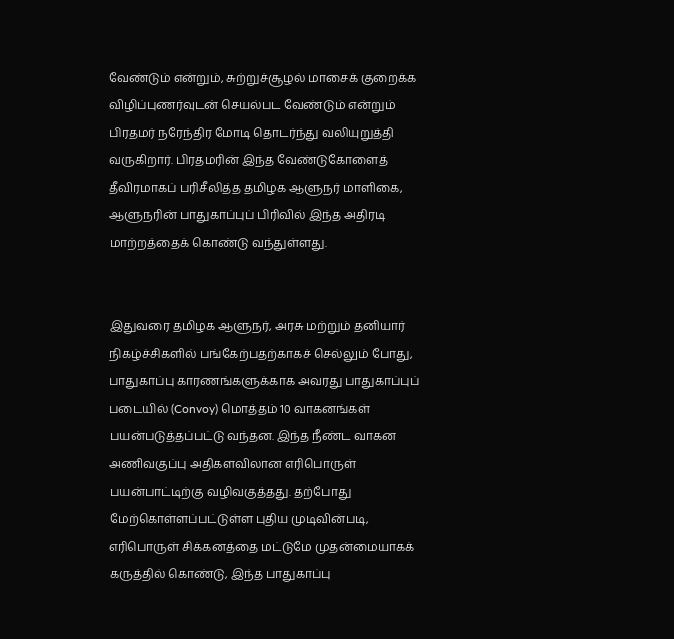வேண்டும் என்றும், சுற்றுச்சூழல் மாசைக் குறைக்க விழிப்புணர்வுடன் செயல்பட வேண்டும் என்றும் பிரதமர் நரேந்திர மோடி தொடர்ந்து வலியுறுத்தி வருகிறார். பிரதமரின் இந்த வேண்டுகோளைத் தீவிரமாகப் பரிசீலித்த தமிழக ஆளுநர் மாளிகை, ஆளுநரின் பாதுகாப்புப் பிரிவில் இந்த அதிரடி மாற்றத்தைக் கொண்டு வந்துள்ளது.


இதுவரை தமிழக ஆளுநர், அரசு மற்றும் தனியார் நிகழ்ச்சிகளில் பங்கேற்பதற்காகச் செல்லும் போது, பாதுகாப்பு காரணங்களுக்காக அவரது பாதுகாப்புப் படையில் (Convoy) மொத்தம் 10 வாகனங்கள் பயன்படுத்தப்பட்டு வந்தன. இந்த நீண்ட வாகன அணிவகுப்பு அதிகளவிலான எரிபொருள் பயன்பாட்டிற்கு வழிவகுத்தது. தற்போது மேற்கொள்ளப்பட்டுள்ள புதிய முடிவின்படி, எரிபொருள் சிக்கனத்தை மட்டுமே முதன்மையாகக் கருத்தில் கொண்டு, இந்த பாதுகாப்பு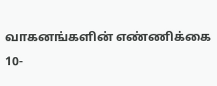வாகனங்களின் எண்ணிக்கை 10-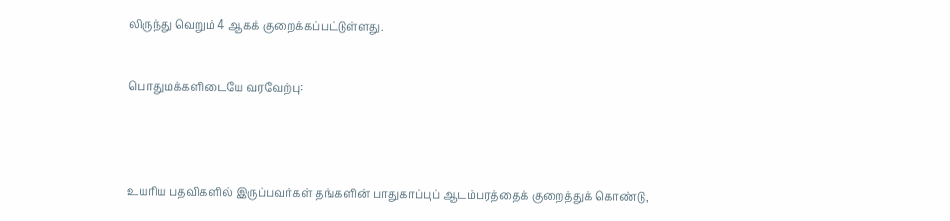லிருந்து வெறும் 4 ஆகக் குறைக்கப்பட்டுள்ளது.


பொதுமக்களிடையே வரவேற்பு:




உயரிய பதவிகளில் இருப்பவர்கள் தங்களின் பாதுகாப்புப் ஆடம்பரத்தைக் குறைத்துக் கொண்டு,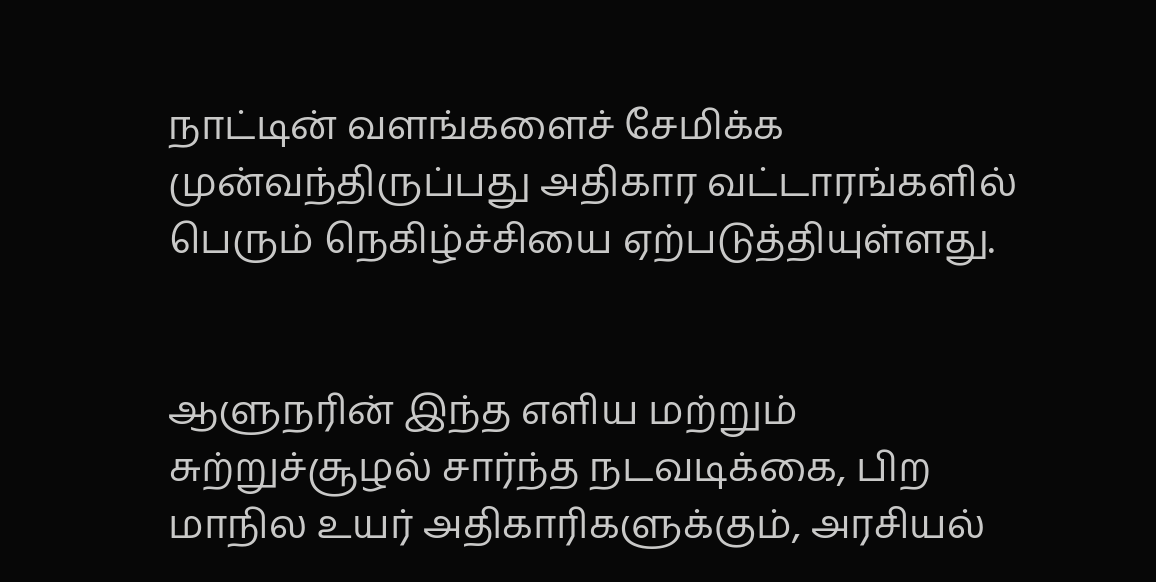நாட்டின் வளங்களைச் சேமிக்க முன்வந்திருப்பது அதிகார வட்டாரங்களில் பெரும் நெகிழ்ச்சியை ஏற்படுத்தியுள்ளது.


ஆளுநரின் இந்த எளிய மற்றும் சுற்றுச்சூழல் சார்ந்த நடவடிக்கை, பிற மாநில உயர் அதிகாரிகளுக்கும், அரசியல்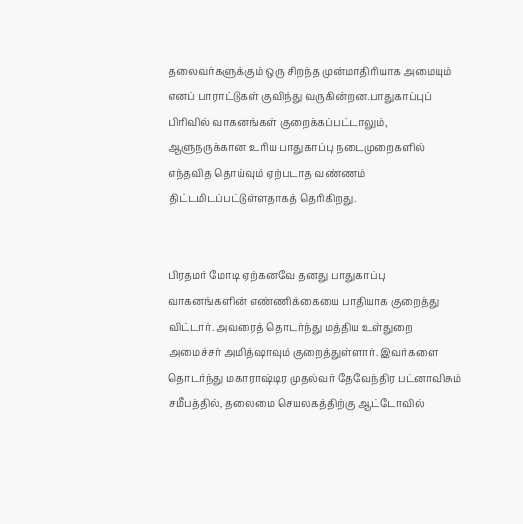தலைவர்களுக்கும் ஒரு சிறந்த முன்மாதிரியாக அமையும் எனப் பாராட்டுகள் குவிந்து வருகின்றன.பாதுகாப்புப் பிரிவில் வாகனங்கள் குறைக்கப்பட்டாலும், ஆளுநருக்கான உரிய பாதுகாப்பு நடைமுறைகளில் எந்தவித தொய்வும் ஏற்படாத வண்ணம் திட்டமிடப்பட்டுள்ளதாகத் தெரிகிறது.


பிரதமர் மோடி ஏற்கனவே தனது பாதுகாப்பு வாகனங்களின் எண்ணிக்கையை பாதியாக குறைத்து விட்டார். அவரைத் தொடர்ந்து மத்திய உள்துறை அமைச்சர் அமித்ஷாவும் குறைத்துள்ளார். இவர்களை தொடர்ந்து மகாராஷ்டிர முதல்வர் தேவேந்திர பட்னாவிசும் சமீபத்தில், தலைமை செயலகத்திற்கு ஆட்டோவில்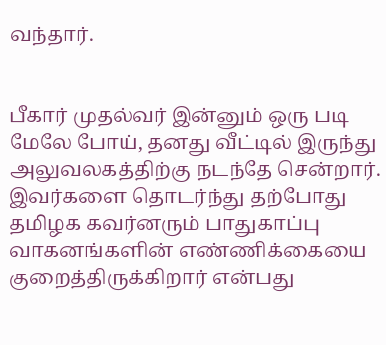வந்தார்.


பீகார் முதல்வர் இன்னும் ஒரு படி மேலே போய், தனது வீட்டில் இருந்து அலுவலகத்திற்கு நடந்தே சென்றார். இவர்களை தொடர்ந்து தற்போது தமிழக கவர்னரும் பாதுகாப்பு வாகனங்களின் எண்ணிக்கையை குறைத்திருக்கிறார் என்பது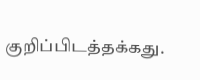குறிப்பிடத்தக்கது.